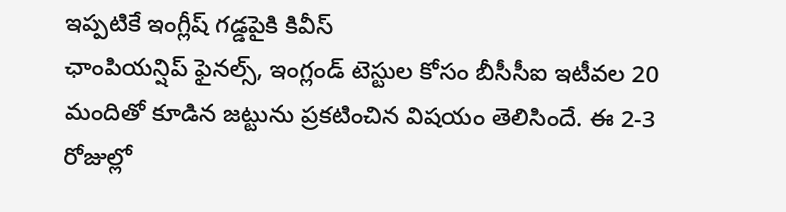ఇప్పటికే ఇంగ్లీష్ గడ్డపైకి కివీస్
ఛాంపియన్షిప్ ఫైనల్స్, ఇంగ్లండ్ టెస్టుల కోసం బీసీసీఐ ఇటీవల 20 మందితో కూడిన జట్టును ప్రకటించిన విషయం తెలిసిందే. ఈ 2-3 రోజుల్లో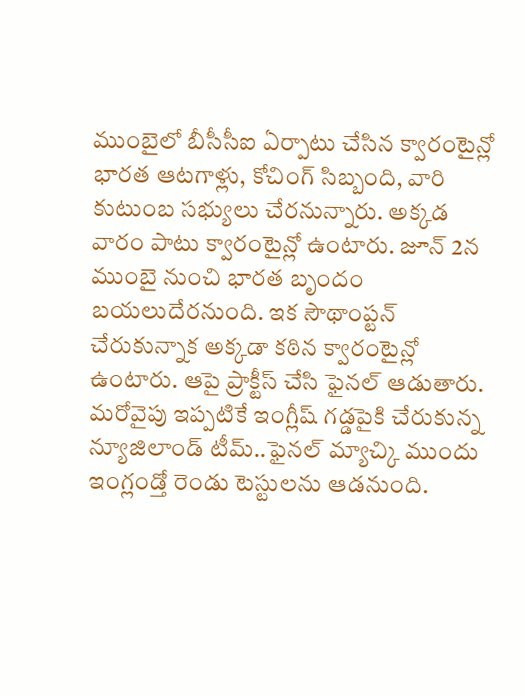ముంబైలో బీసీసీఐ ఏర్పాటు చేసిన క్వారంటైన్లో భారత ఆటగాళ్లు, కోచింగ్ సిబ్బంది, వారి కుటుంబ సభ్యులు చేరనున్నారు. అక్కడ వారం పాటు క్వారంటైన్లో ఉంటారు. జూన్ 2న ముంబై నుంచి భారత బృందం బయలుదేరనుంది. ఇక సౌథాంప్టన్ చేరుకున్నాక అక్కడా కఠిన క్వారంటైన్లో ఉంటారు. ఆపై ప్రాక్టీస్ చేసి ఫైనల్ ఆడుతారు. మరోవైపు ఇప్పటికే ఇంగ్లీష్ గడ్డపైకి చేరుకున్న న్యూజిలాండ్ టీమ్..ఫైనల్ మ్యాచ్కి ముందు ఇంగ్లండ్తో రెండు టెస్టులను ఆడనుంది.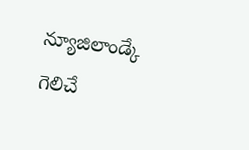న్యూజిలాండ్కే గెలిచే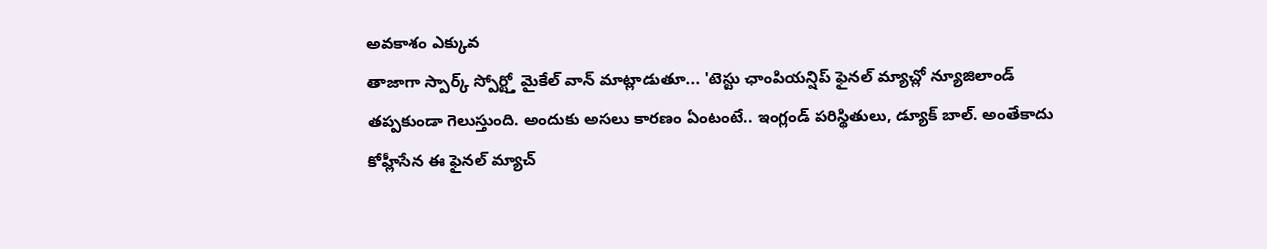అవకాశం ఎక్కువ
తాజాగా స్పార్క్ స్పోర్ట్తో మైకేల్ వాన్ మాట్లాడుతూ... 'టెస్టు ఛాంపియన్షిప్ ఫైనల్ మ్యాచ్లో న్యూజిలాండ్ తప్పకుండా గెలుస్తుంది. అందుకు అసలు కారణం ఏంటంటే.. ఇంగ్లండ్ పరిస్థితులు, డ్యూక్ బాల్. అంతేకాదు కోహ్లీసేన ఈ ఫైనల్ మ్యాచ్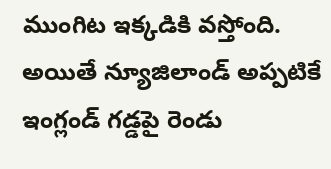ముంగిట ఇక్కడికి వస్తోంది. అయితే న్యూజిలాండ్ అప్పటికే ఇంగ్లండ్ గడ్డపై రెండు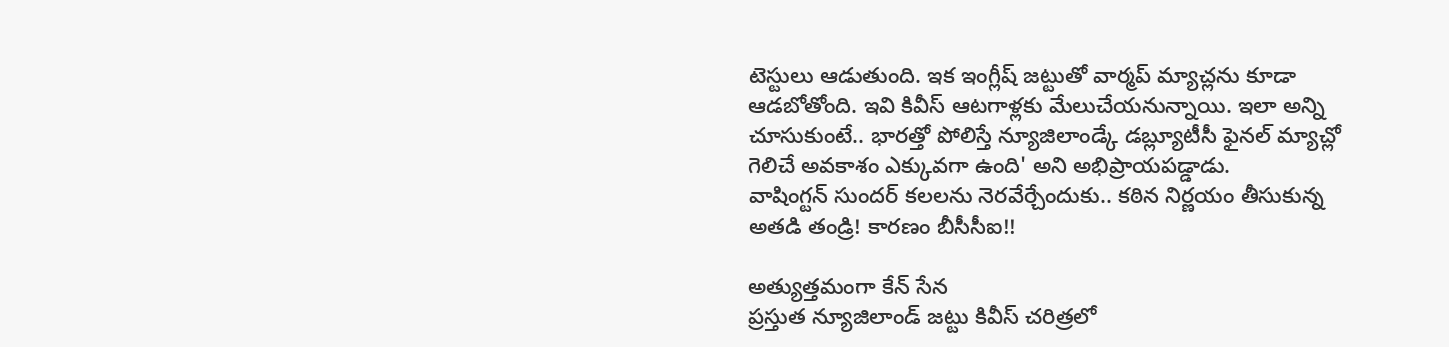టెస్టులు ఆడుతుంది. ఇక ఇంగ్లీష్ జట్టుతో వార్మప్ మ్యాచ్లను కూడా ఆడబోతోంది. ఇవి కివీస్ ఆటగాళ్లకు మేలుచేయనున్నాయి. ఇలా అన్ని చూసుకుంటే.. భారత్తో పోలిస్తే న్యూజిలాండ్కే డబ్ల్యూటీసీ ఫైనల్ మ్యాచ్లో గెలిచే అవకాశం ఎక్కువగా ఉంది' అని అభిప్రాయపడ్డాడు.
వాషింగ్టన్ సుందర్ కలలను నెరవేర్చేందుకు.. కఠిన నిర్ణయం తీసుకున్న అతడి తండ్రి! కారణం బీసీసీఐ!!

అత్యుత్తమంగా కేన్ సేన
ప్రస్తుత న్యూజిలాండ్ జట్టు కివీస్ చరిత్రలో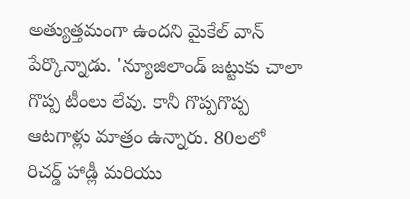అత్యుత్తమంగా ఉందని మైకేల్ వాన్ పేర్కొన్నాడు. 'న్యూజిలాండ్ జట్టుకు చాలా గొప్ప టీంలు లేవు. కానీ గొప్పగొప్ప ఆటగాళ్లు మాత్రం ఉన్నారు. 80లలో రిచర్డ్ హాడ్లీ మరియు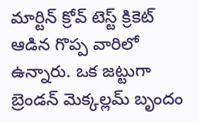మార్టిన్ క్రోవ్ టెస్ట్ క్రికెట్ ఆడిన గొప్ప వారిలో ఉన్నారు. ఒక జట్టుగా బ్రెండన్ మెక్కల్లమ్ బృందం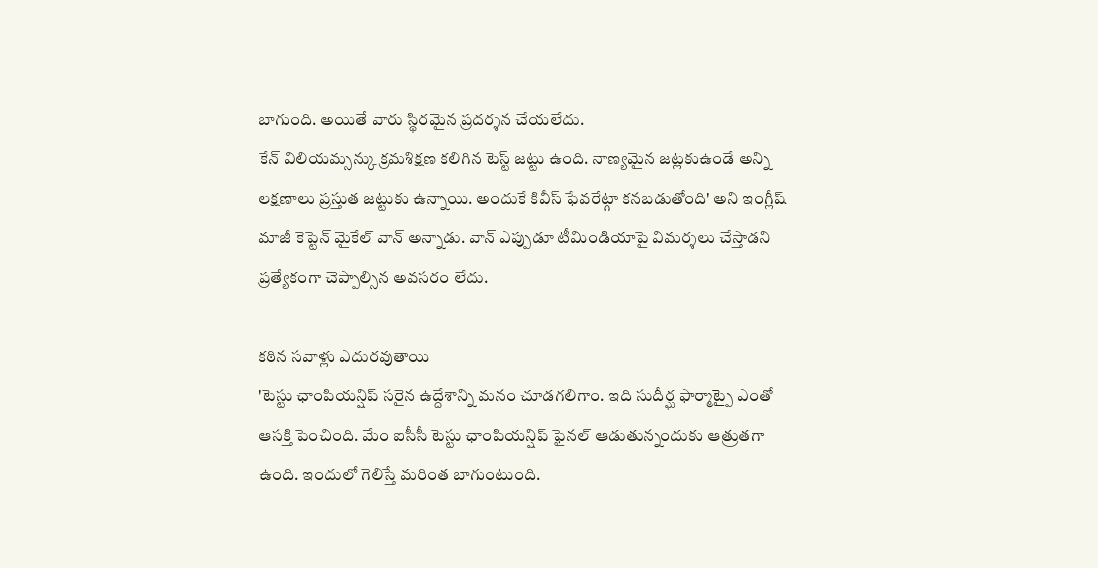బాగుంది. అయితే వారు స్థిరమైన ప్రదర్శన చేయలేదు.
కేన్ విలియమ్సన్కు క్రమశిక్షణ కలిగిన టెస్ట్ జట్టు ఉంది. నాణ్యమైన జట్లకుఉండే అన్ని లక్షణాలు ప్రస్తుత జట్టుకు ఉన్నాయి. అందుకే కివీస్ ఫేవరేట్గా కనబడుతోంది' అని ఇంగ్లీష్ మాజీ కెప్టెన్ మైకేల్ వాన్ అన్నాడు. వాన్ ఎప్పుడూ టీమిండియాపై విమర్శలు చేస్తాడని ప్రత్యేకంగా చెప్పాల్సిన అవసరం లేదు.

కఠిన సవాళ్లు ఎదురవుతాయి
'టెస్టు ఛాంపియన్షిప్ సరైన ఉద్దేశాన్ని మనం చూడగలిగాం. ఇది సుదీర్ఘ ఫార్మాట్పై ఎంతో ఆసక్తి పెంచింది. మేం ఐసీసీ టెస్టు ఛాంపియన్షిప్ ఫైనల్ ఆడుతున్నందుకు ఆత్రుతగా ఉంది. ఇందులో గెలిస్తే మరింత బాగుంటుంది.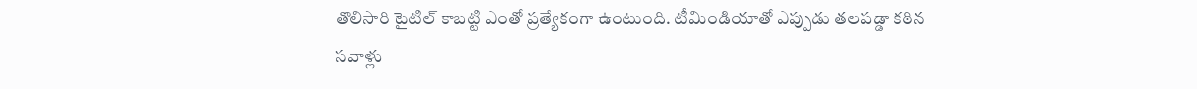తొలిసారి టైటిల్ కాబట్టి ఎంతో ప్రత్యేకంగా ఉంటుంది. టీమిండియాతో ఎప్పుడు తలపడ్డా కఠిన సవాళ్లు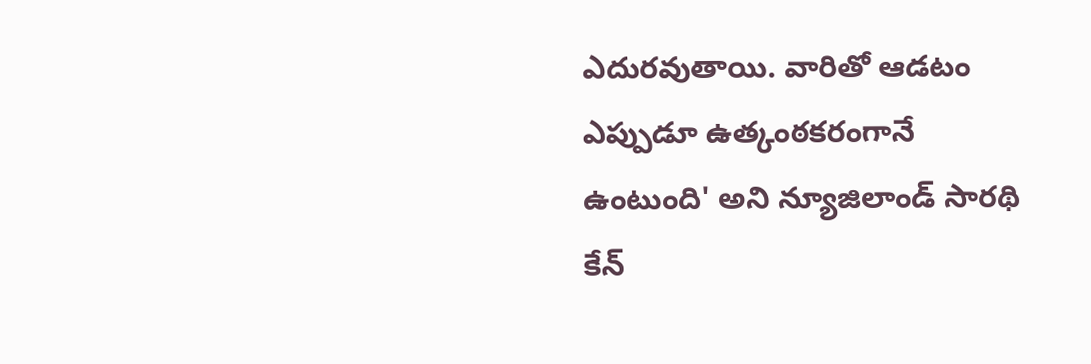ఎదురవుతాయి. వారితో ఆడటం ఎప్పుడూ ఉత్కంఠకరంగానే ఉంటుంది' అని న్యూజిలాండ్ సారథి కేన్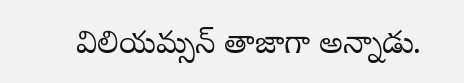విలియమ్సన్ తాజాగా అన్నాడు.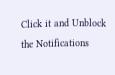Click it and Unblock the Notifications